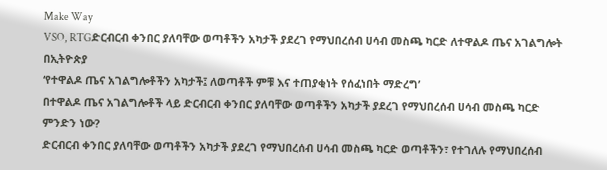Make Way
VSO, RTGድርብርብ ቀንበር ያለባቸው ወጣቶችን አካታች ያደረገ የማህበረሰብ ሀሳብ መስጫ ካርድ ለተዋልዶ ጤና አገልግሎት በኢትዮጵያ
‘የተዋልዶ ጤና አገልግሎቶችን አካታች፤ ለወጣቶች ምቹ እና ተጠያቂነት የሰፈነበት ማድረግ’
በተዋልዶ ጤና አገልግሎቶች ላይ ድርብርብ ቀንበር ያለባቸው ወጣቶችን አካታች ያደረገ የማህበረሰብ ሀሳብ መስጫ ካርድ ምንድን ነው?
ድርብርብ ቀንበር ያለባቸው ወጣቶችን አካታች ያደረገ የማህበረሰብ ሀሳብ መስጫ ካርድ ወጣቶችን፣ የተገለሉ የማህበረሰብ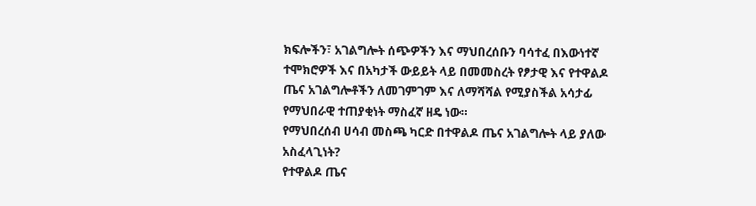ክፍሎችን፣ አገልግሎት ሰጭዎችን እና ማህበረሰቡን ባሳተፈ በእውነተኛ ተሞክሮዎች እና በአካታች ውይይት ላይ በመመስረት የፆታዊ እና የተዋልዶ ጤና አገልግሎቶችን ለመገምገም እና ለማሻሻል የሚያስችል አሳታፊ የማህበራዊ ተጠያቂነት ማስፈኛ ዘዴ ነው።
የማህበረሰብ ሀሳብ መስጫ ካርድ በተዋልዶ ጤና አገልግሎት ላይ ያለው አስፈላጊነት?
የተዋልዶ ጤና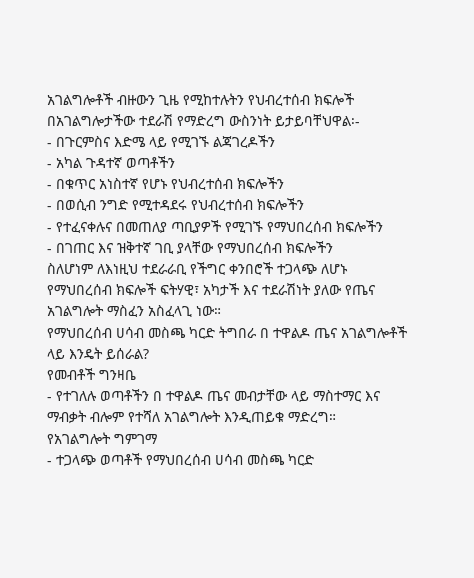አገልግሎቶች ብዙውን ጊዜ የሚከተሉትን የህብረተሰብ ክፍሎች በአገልግሎታችው ተደራሽ የማድረግ ውስንነት ይታይባቸህዋል፡-
- በጉርምስና እድሜ ላይ የሚገኙ ልጃገረዶችን
- አካል ጉዳተኛ ወጣቶችን
- በቁጥር አነስተኛ የሆኑ የህብረተሰብ ክፍሎችን
- በወሲብ ንግድ የሚተዳደሩ የህብረተሰብ ክፍሎችን
- የተፈናቀሉና በመጠለያ ጣቢያዎች የሚገኙ የማህበረሰብ ክፍሎችን
- በገጠር እና ዝቅተኛ ገቢ ያላቸው የማህበረሰብ ክፍሎችን
ስለሆነም ለእነዚህ ተደራራቢ የችግር ቀንበሮች ተጋላጭ ለሆኑ የማህበረሰብ ክፍሎች ፍትሃዊ፣ አካታች እና ተደራሽነት ያለው የጤና አገልግሎት ማስፈን አስፈላጊ ነው።
የማህበረሰብ ሀሳብ መስጫ ካርድ ትግበራ በ ተዋልዶ ጤና አገልግሎቶች ላይ እንዴት ይሰራል?
የመብቶች ግንዛቤ
- የተገለሉ ወጣቶችን በ ተዋልዶ ጤና መብታቸው ላይ ማስተማር እና ማብቃት ብሎም የተሻለ አገልግሎት እንዲጠይቁ ማድረግ።
የአገልግሎት ግምገማ
- ተጋላጭ ወጣቶች የማህበረሰብ ሀሳብ መስጫ ካርድ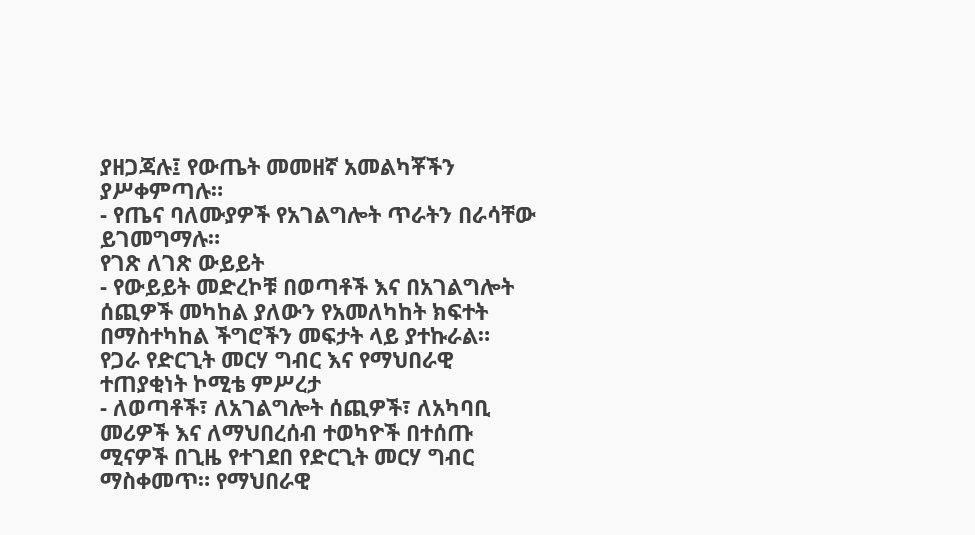ያዘጋጃሉ፤ የውጤት መመዘኛ አመልካቾችን ያሥቀምጣሉ።
- የጤና ባለሙያዎች የአገልግሎት ጥራትን በራሳቸው ይገመግማሉ።
የገጽ ለገጽ ውይይት
- የውይይት መድረኮቹ በወጣቶች እና በአገልግሎት ሰጪዎች መካከል ያለውን የአመለካከት ክፍተት በማስተካከል ችግሮችን መፍታት ላይ ያተኩራል።
የጋራ የድርጊት መርሃ ግብር እና የማህበራዊ ተጠያቂነት ኮሚቴ ምሥረታ
- ለወጣቶች፣ ለአገልግሎት ሰጪዎች፣ ለአካባቢ መሪዎች እና ለማህበረሰብ ተወካዮች በተሰጡ ሚናዎች በጊዜ የተገደበ የድርጊት መርሃ ግብር ማስቀመጥ። የማህበራዊ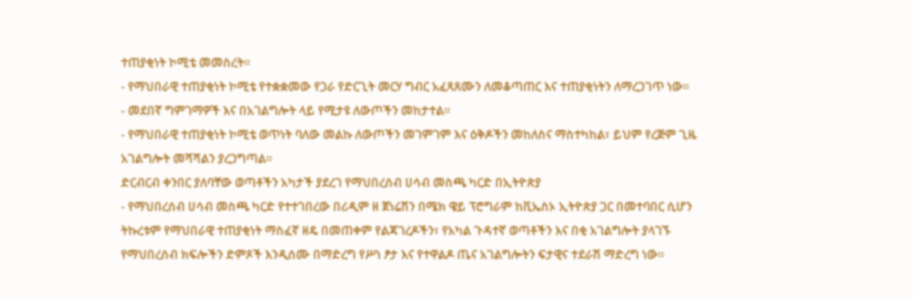ተጠያቂነት ኮሚቴ መመስረት፡፡
- የማህበራዊ ተጠያቂነት ኮሚቴ የተቋቋመው የጋራ የድርጊት መርሃ ግብር አፈጻጸሙን ለመቆጣጠር እና ተጠያቂነትን ለማረጋገጥ ነው።
- መደበኛ ግምገማዎች እና በአገልግሎት ላይ የሚታዩ ለውጦችን መከታተል።
- የማህበራዊ ተጠያቂነት ኮሚቴ ወጥነት ባለው መልኩ ለውጦችን መገምገም እና ዕቅዶችን መከለስና ማስተካከል፣ ይህም የረጅም ጊዜ አገልግሎት መሻሻልን ያረጋግጣል።
ድርብርብ ቀንበር ያለባቸው ወጣቶችን አካታች ያደረገ የማህበረሰብ ሀሳብ መስጫ ካርድ በኢትዮጵያ
- የማህበረሰብ ሀሳብ መስጫ ካርድ የተተገበረው በሪዲም ዘ ጀነሬሽን በሜክ ዌይ ፕሮግራም ከቪኤስኦ ኢትዮጵያ ጋር በመተባበር ሲሆን ትኩረቱም የማህበራዊ ተጠያቂነት ማስፈኛ ዘዴ በመጠቀም የልጃገረዶችን፣ የአካል ጉዳተኛ ወጣቶችን እና በቂ አገልግሎት ያላገኙ የማህበረሰብ ክፍሎችን ድምጾች እንዲሰሙ በማድረግ የሥነ ፆታ እና የተዋልዶ ጤና አገልግሎትን ፍታዊና ተደራሽ ማድረግ ነው፡፡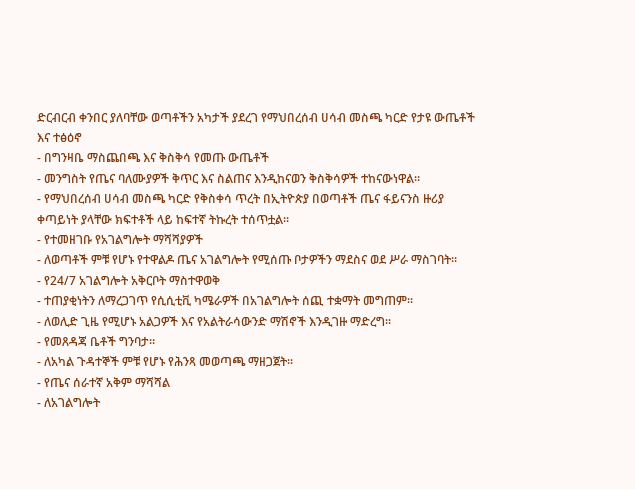ድርብርብ ቀንበር ያለባቸው ወጣቶችን አካታች ያደረገ የማህበረሰብ ሀሳብ መስጫ ካርድ የታዩ ውጤቶች እና ተፅዕኖ
- በግንዛቤ ማስጨበጫ እና ቅስቅሳ የመጡ ውጤቶች
- መንግስት የጤና ባለሙያዎች ቅጥር እና ስልጠና እንዲከናወን ቅስቅሳዎች ተከናውነዋል።
- የማህበረሰብ ሀሳብ መስጫ ካርድ የቅስቀሳ ጥረት በኢትዮጵያ በወጣቶች ጤና ፋይናንስ ዙሪያ ቀጣይነት ያላቸው ክፍተቶች ላይ ከፍተኛ ትኩረት ተሰጥቷል።
- የተመዘገቡ የአገልግሎት ማሻሻያዎች
- ለወጣቶች ምቹ የሆኑ የተዋልዶ ጤና አገልግሎት የሚሰጡ ቦታዎችን ማደስና ወደ ሥራ ማስገባት፡፡
- የ24/7 አገልግሎት አቅርቦት ማስተዋወቅ
- ተጠያቂነትን ለማረጋገጥ የሲሲቲቪ ካሜራዎች በአገልግሎት ሰጪ ተቋማት መግጠም፡፡
- ለወሊድ ጊዜ የሚሆኑ አልጋዎች እና የአልትራሳውንድ ማሽኖች እንዲገዙ ማድረግ፡፡
- የመጸዳጃ ቤቶች ግንባታ።
- ለአካል ጉዳተኞች ምቹ የሆኑ የሕንጻ መወጣጫ ማዘጋጀት።
- የጤና ሰራተኛ አቅም ማሻሻል
- ለአገልግሎት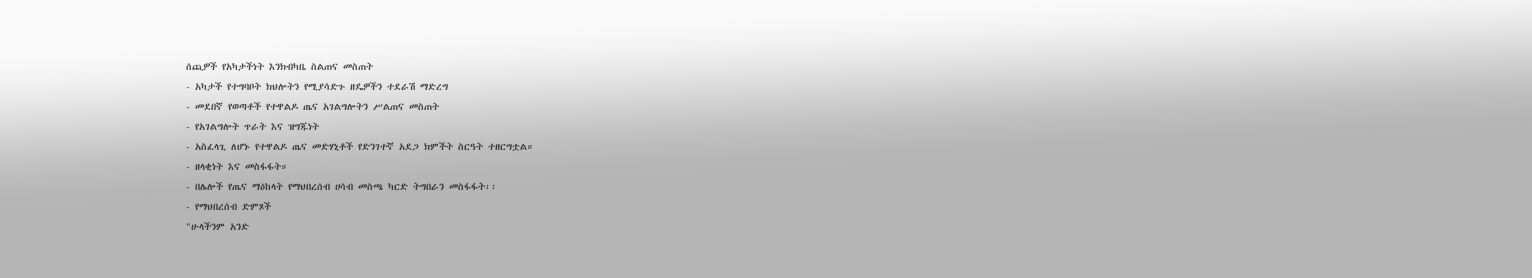ሰጪዎች የአካታችነት እንክብካቤ ስልጠና መስጠት
- አካታች የተግባቦት ክህሎትን የሚያሳድጉ ዘዴዎችን ተደራሽ ማድረግ
- መደበኛ የወጣቶች የተዋልዶ ጤና አገልግሎትን ሥልጠና መስጠት
- የአገልግሎት ጥራት እና ዝግጁነት
- አስፈላጊ ለሆኑ የተዋልዶ ጤና መድሃኒቶች የድንገተኛ አደጋ ክምችት ስርዓት ተዘርግቷል።
- ዘላቂነት እና መስፋፋት።
- በሌሎች የጤና ማዕከላት የማህበረሰብ ሀሳብ መስጫ ካርድ ትግበራን መስፋፋት፡፡
- የማህበረሰብ ድምጾች
"ሁላችንም አንድ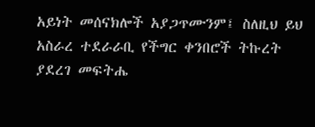አይነት መሰናክሎች አያጋጥሙንም፤ ስለዚህ ይህ አስራረ ተደራራቢ የችግር ቀንበሮች ትኩረት ያደረገ መፍትሔ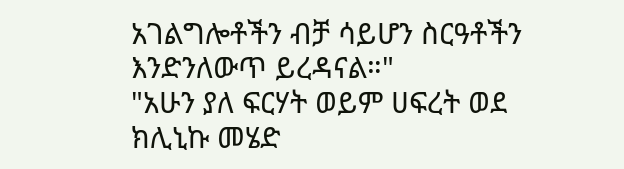አገልግሎቶችን ብቻ ሳይሆን ስርዓቶችን እንድንለውጥ ይረዳናል።"
"አሁን ያለ ፍርሃት ወይም ሀፍረት ወደ ክሊኒኩ መሄድ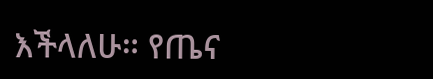እችላለሁ። የጤና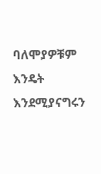ባለሞያዎቹም እንዴት እንደሚያናግሩን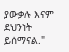ያውቃሉ እናም ደህንነት ይሰማናል."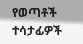የወጣቶች ተሳታፊዎች